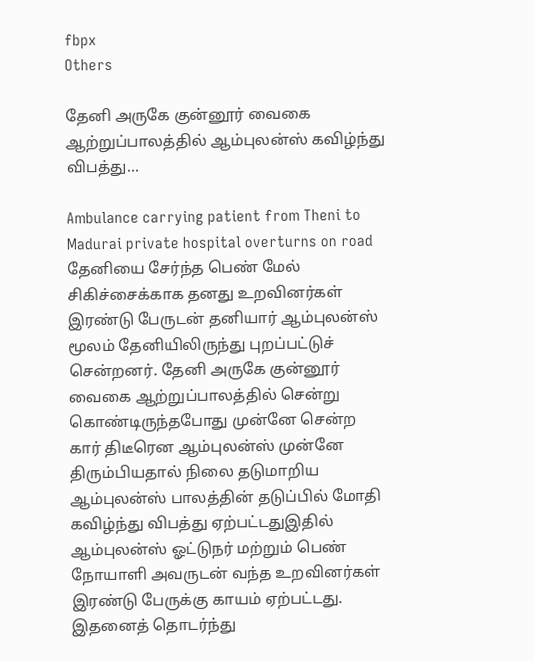fbpx
Others

தேனி அருகே குன்னூர் வைகை ஆற்றுப்பாலத்தில் ஆம்புலன்ஸ் கவிழ்ந்து விபத்து…

Ambulance carrying patient from Theni to Madurai private hospital overturns on road தேனியை சேர்ந்த பெண் மேல் சிகிச்சைக்காக தனது உறவினர்கள் இரண்டு பேருடன் தனியார் ஆம்புலன்ஸ் மூலம் தேனியிலிருந்து புறப்பட்டுச் சென்றனர். தேனி அருகே குன்னூர் வைகை ஆற்றுப்பாலத்தில் சென்று கொண்டிருந்தபோது முன்னே சென்ற கார் திடீரென ஆம்புலன்ஸ் முன்னே திரும்பியதால் நிலை தடுமாறிய ஆம்புலன்ஸ் பாலத்தின் தடுப்பில் மோதி கவிழ்ந்து விபத்து ஏற்பட்டதுஇதில் ஆம்புலன்ஸ் ஓட்டுநர் மற்றும் பெண் நோயாளி அவருடன் வந்த உறவினர்கள் இரண்டு பேருக்கு காயம் ஏற்பட்டது. இதனைத் தொடர்ந்து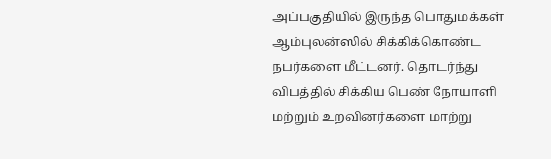அப்பகுதியில் இருந்த பொதுமக்கள் ஆம்புலன்ஸில் சிக்கிக்கொண்ட நபர்களை மீட்டனர். தொடர்ந்து விபத்தில் சிக்கிய பெண் நோயாளி மற்றும் உறவினர்களை மாற்று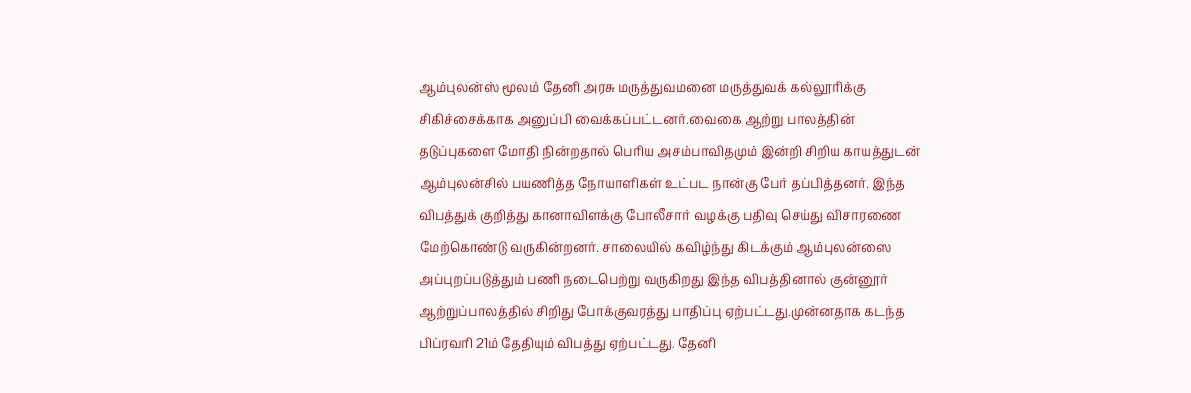ஆம்புலன்ஸ் மூலம் தேனி அரசு மருத்துவமனை மருத்துவக் கல்லூரிக்கு சிகிச்சைக்காக அனுப்பி வைக்கப்பட்டனர்.வைகை ஆற்று பாலத்தின் தடுப்புகளை மோதி நின்றதால் பெரிய அசம்பாவிதமும் இன்றி சிறிய காயத்துடன் ஆம்புலன்சில் பயணித்த நோயாளிகள் உட்பட நான்கு பேர் தப்பித்தனர். இந்த விபத்துக் குறித்து கானாவிளக்கு போலீசார் வழக்கு பதிவு செய்து விசாரணை மேற்கொண்டு வருகின்றனர். சாலையில் கவிழ்ந்து கிடக்கும் ஆம்புலன்ஸை அப்புறப்படுத்தும் பணி நடைபெற்று வருகிறது இந்த விபத்தினால் குன்னூர் ஆற்றுப்பாலத்தில் சிறிது போக்குவரத்து பாதிப்பு ஏற்பட்டது.முன்னதாக கடந்த பிப்ரவரி 21ம் தேதியும் விபத்து ஏற்பட்டது. தேனி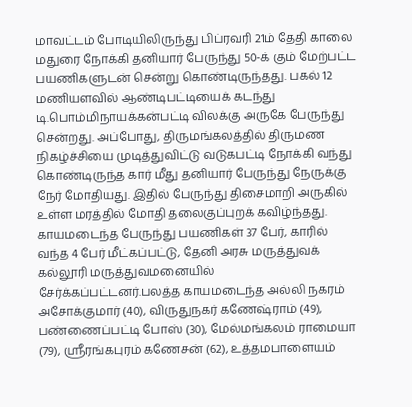மாவட்டம் போடியிலிருந்து பிப்ரவரி 21ம் தேதி காலை மதுரை நோக்கி தனியார் பேருந்து 50-க் கும் மேற்பட்ட பயணிகளுடன் சென்று கொண்டிருந்தது. பகல் 12 மணியளவில் ஆண்டிபட்டியைக் கடந்து டி.பொம்மிநாயக்கன்பட்டி விலக்கு அருகே பேருந்து சென்றது. அப்போது, திருமங்கலத்தில் திருமண நிகழ்ச்சியை முடித்துவிட்டு வடுகபட்டி நோக்கி வந்து கொண்டிருந்த கார் மீது தனியார் பேருந்து நேருக்கு நேர் மோதியது. இதில் பேருந்து திசைமாறி அருகில் உள்ள மரத்தில் மோதி தலைகுப்புறக் கவிழ்ந்தது. காயமடைந்த பேருந்து பயணிகள் 37 பேர், காரில் வந்த 4 பேர் மீட்கப்பட்டு, தேனி அரசு மருத்துவக் கல்லூரி மருத்துவமனையில் சேர்க்கப்பட்டனர்.பலத்த காயமடைந்த அல்லி நகரம் அசோக்குமார் (40), விருதுநகர் கணேஷ்ராம் (49), பண்ணைப்பட்டி போஸ் (30), மேல்மங்கலம் ராமையா (79), ஸ்ரீரங்கபுரம் கணேசன் (62), உத்தமபாளையம்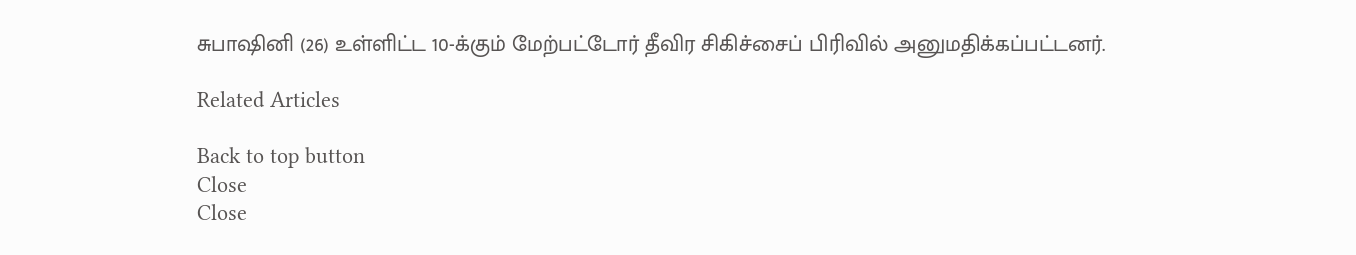சுபாஷினி (26) உள்ளிட்ட 10-க்கும் மேற்பட்டோர் தீவிர சிகிச்சைப் பிரிவில் அனுமதிக்கப்பட்டனர்.

Related Articles

Back to top button
Close
Close